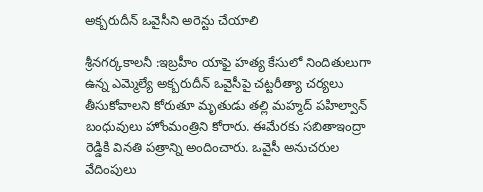అక్బరుదీన్‌ ఒవైసీని అరెన్టు చేయాలి

శ్రీనగర్కకాలనీ :ఇబ్రహీం యాఫై హత్య కేసులో నిందితులుగా ఉన్న ఎమ్మెల్యే అక్బరుదీన్‌ ఒవైసీపై చట్టరీత్యా చర్యలు తీసుకోవాలని కోరుతూ మృతుడు తల్లి మహ్మద్‌ పహిల్వాన్‌ బంధువులు హోంమంత్రిని కోరారు. ఈమేరకు సబితాఇంద్రా రెడ్డికి వినతి పత్రాన్ని అందించారు. ఒవైసీ అనుచరుల వేదింపులు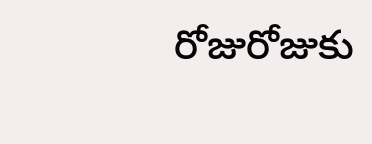రోజురోజుకు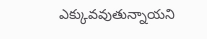ఎక్కువవుతున్నాయని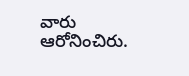వారు ఆరోనించిరు.